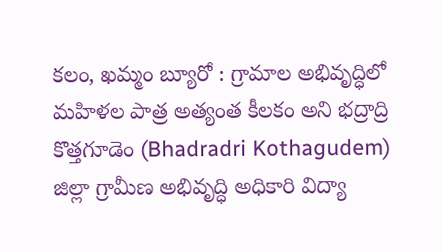కలం, ఖమ్మం బ్యూరో : గ్రామాల అభివృద్ధిలో మహిళల పాత్ర అత్యంత కీలకం అని భద్రాద్రి కొత్తగూడెం (Bhadradri Kothagudem) జిల్లా గ్రామీణ అభివృద్ధి అధికారి విద్యా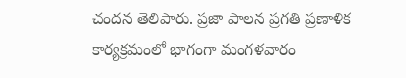చందన తెలిపారు. ప్రజా పాలన ప్రగతి ప్రణాళిక కార్యక్రమంలో భాగంగా మంగళవారం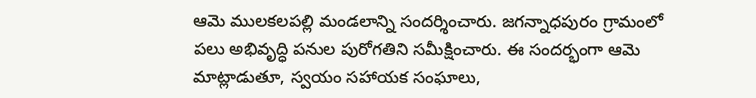ఆమె ములకలపల్లి మండలాన్ని సందర్శించారు. జగన్నాధపురం గ్రామంలో పలు అభివృద్ధి పనుల పురోగతిని సమీక్షించారు. ఈ సందర్భంగా ఆమె మాట్లాడుతూ, స్వయం సహాయక సంఘాలు,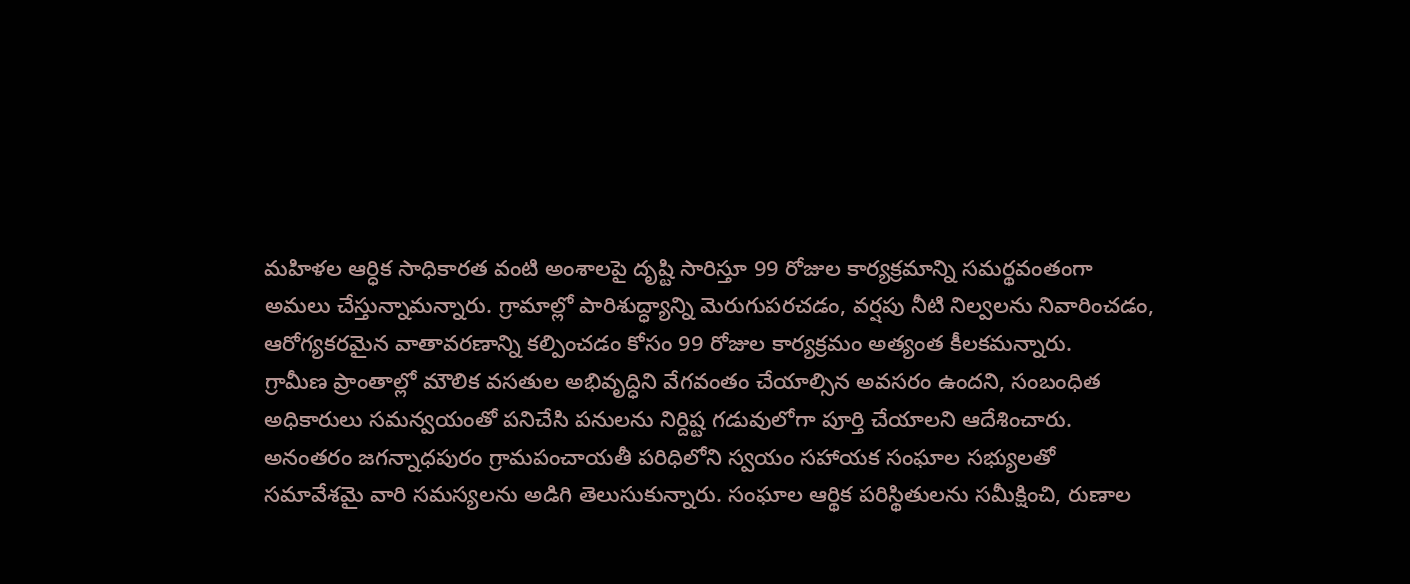మహిళల ఆర్ధిక సాధికారత వంటి అంశాలపై దృష్టి సారిస్తూ 99 రోజుల కార్యక్రమాన్ని సమర్థవంతంగా అమలు చేస్తున్నామన్నారు. గ్రామాల్లో పారిశుద్ధ్యాన్ని మెరుగుపరచడం, వర్షపు నీటి నిల్వలను నివారించడం, ఆరోగ్యకరమైన వాతావరణాన్ని కల్పించడం కోసం 99 రోజుల కార్యక్రమం అత్యంత కీలకమన్నారు.
గ్రామీణ ప్రాంతాల్లో మౌలిక వసతుల అభివృద్ధిని వేగవంతం చేయాల్సిన అవసరం ఉందని, సంబంధిత అధికారులు సమన్వయంతో పనిచేసి పనులను నిర్దిష్ట గడువులోగా పూర్తి చేయాలని ఆదేశించారు. అనంతరం జగన్నాధపురం గ్రామపంచాయతీ పరిధిలోని స్వయం సహాయక సంఘాల సభ్యులతో సమావేశమై వారి సమస్యలను అడిగి తెలుసుకున్నారు. సంఘాల ఆర్థిక పరిస్థితులను సమీక్షించి, రుణాల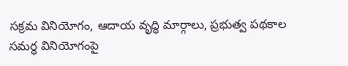సక్రమ వినియోగం, ఆదాయ వృద్ధి మార్గాలు, ప్రభుత్వ పథకాల సమర్థ వినియోగంపై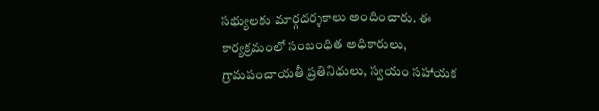సభ్యులకు మార్గదర్శకాలు అందించారు. ఈ కార్యక్రమంలో సంబంధిత అధికారులు, గ్రామపంచాయతీ ప్రతినిధులు, స్వయం సహాయక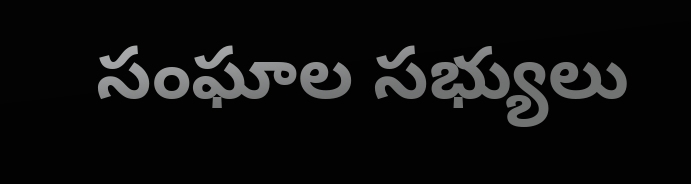సంఘాల సభ్యులు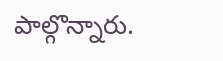పాల్గొన్నారు.